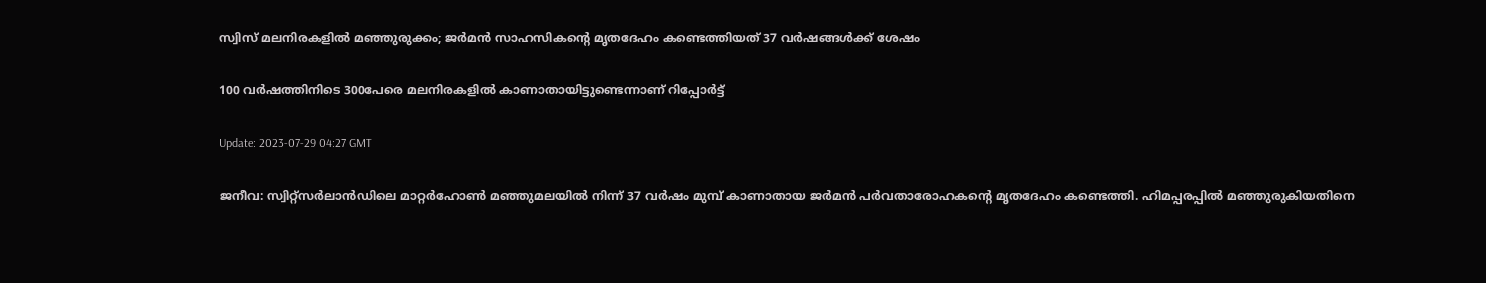സ്വിസ് മലനിരകളിൽ മഞ്ഞുരുക്കം; ജർമൻ സാഹസികന്റെ മൃതദേഹം കണ്ടെത്തിയത് 37 വർഷങ്ങൾക്ക് ശേഷം

100 വർഷത്തിനിടെ 300പേരെ മലനിരകളിൽ കാണാതായിട്ടുണ്ടെന്നാണ് റിപ്പോർട്ട്

Update: 2023-07-29 04:27 GMT

ജനീവ: സ്വിറ്റ്സർലാൻഡിലെ മാറ്റർഹോണ്‍ മഞ്ഞുമലയിൽ നിന്ന് 37 വർഷം മുമ്പ് കാണാതായ ജർമൻ പർവതാരോഹകന്റെ മൃതദേഹം കണ്ടെത്തി. ഹിമപ്പരപ്പിൽ മഞ്ഞുരുകിയതിനെ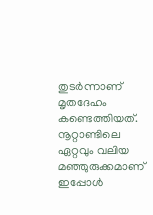തുടർന്നാണ് മൃതദേഹം കണ്ടെത്തിയത്. നൂറ്റാണ്ടിലെ ഏറ്റവും വലിയ മഞ്ഞുരുക്കമാണ് ഇപ്പോൾ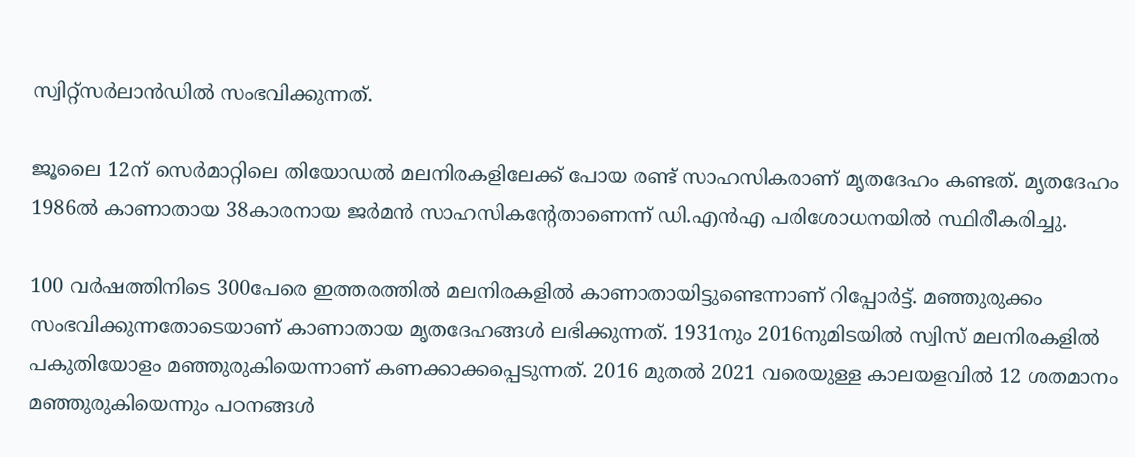സ്വിറ്റ്സർലാൻഡിൽ സംഭവിക്കുന്നത്.

ജൂലൈ 12ന് സെർമാറ്റിലെ തിയോഡൽ മലനിരകളിലേക്ക് പോയ രണ്ട് സാഹസികരാണ് മൃതദേഹം കണ്ടത്. മൃതദേഹം 1986ൽ കാണാതായ 38കാരനായ ജർമൻ സാഹസികന്റേതാണെന്ന് ഡി.എൻഎ പരിശോധനയിൽ സ്ഥിരീകരിച്ചു.

100 വർഷത്തിനിടെ 300പേരെ ഇത്തരത്തിൽ മലനിരകളിൽ കാണാതായിട്ടുണ്ടെന്നാണ് റിപ്പോർട്ട്. മഞ്ഞുരുക്കം സംഭവിക്കുന്നതോടെയാണ് കാണാതായ മൃതദേഹങ്ങൾ ലഭിക്കുന്നത്. 1931നും 2016നുമിടയിൽ സ്വിസ് മലനിരകളിൽ പകുതിയോളം മഞ്ഞുരുകിയെന്നാണ് കണക്കാക്കപ്പെടുന്നത്. 2016 മുതൽ 2021 വരെയുള്ള കാലയളവിൽ 12 ശതമാനം മഞ്ഞുരുകിയെന്നും പഠനങ്ങൾ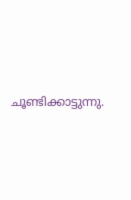ചൂണ്ടിക്കാട്ടുന്നു.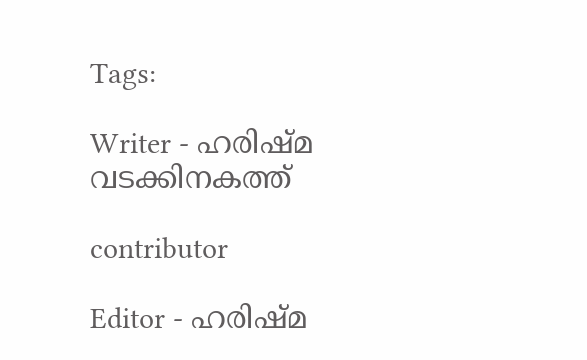Tags:

Writer - ഹരിഷ്മ വടക്കിനകത്ത്

contributor

Editor - ഹരിഷ്മ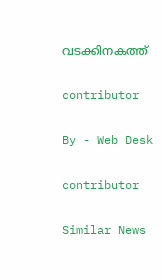വടക്കിനകത്ത്

contributor

By - Web Desk

contributor

Similar News